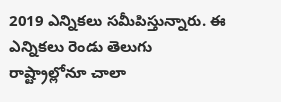2019 ఎన్నికలు సమీపిస్తున్నారు. ఈ ఎన్నికలు రెండు తెలుగు రాష్ట్రాల్లోనూ చాలా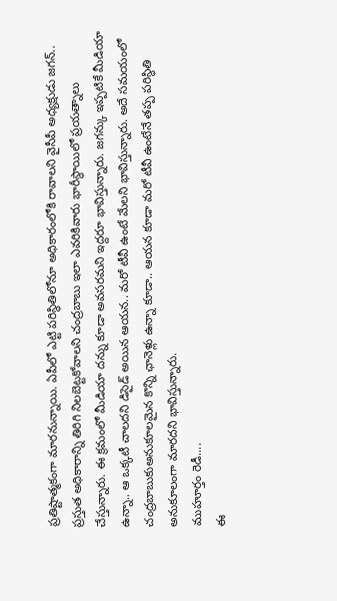ప్రతిష్టాత్మకంగా మారనున్నాయి. ఏపీలో ఎట్టి పరిస్థితిలోనూ అధికారంలోకి రావాలని వైసీపీ అధ్యక్షుడు జగన్.. ప్రస్తుత అధికారాన్ని తిరిగి నిలబెట్టకోవాలని చంద్రబాబు ఇలా ఎవరికివారు భారీస్థాయిలో ప్రయత్నాలు చేస్తున్నారు. ఈ క్రమంలో మీడియా దన్ను కూడా అవసరమని ఇద్దరూ భావిస్తున్నారు. జగన్కు ఇప్పటికే మీడియా ఉన్నా.. ఆ ఒక్కటీ చాలదని డిసైడ్ అయిన ఆయన.. మరో టీవీ ఉంటే మేలని భావిస్తున్నారు. అదే సమయంలో చంద్రబాబుకుఅనుకూలమైన కొన్ని ఛానెళ్లు ఉన్నా కూడా.. ఆయన కూడా మరో టీవీ ఉంటేనే తప్ప పరిస్థితి అనుకూలంగా మారదని భావిస్తున్నారు.
ముహూర్తం రెడీ....
ఈ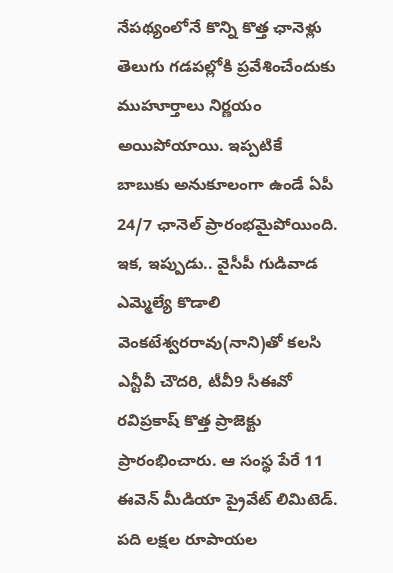నేపథ్యంలోనే కొన్ని కొత్త ఛానెళ్లు తెలుగు గడపల్లోకి ప్రవేశించేందుకు ముహూర్తాలు నిర్ణయం అయిపోయాయి. ఇప్పటికే బాబుకు అనుకూలంగా ఉండే ఏపీ 24/7 ఛానెల్ ప్రారంభమైపోయింది. ఇక, ఇప్పుడు.. వైసీపీ గుడివాడ ఎమ్మెల్యే కొడాలి వెంకటేశ్వరరావు(నాని)తో కలసి ఎన్టీవీ చౌదరి, టీవీ9 సీఈవో రవిప్రకాష్ కొత్త ప్రాజెక్టు ప్రారంభించారు. ఆ సంస్థ పేరే 11 ఈవెన్ మీడియా ప్రైవేట్ లిమిటెడ్. పది లక్షల రూపాయల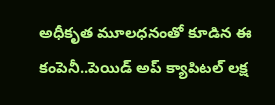అధీకృత మూలధనంతో కూడిన ఈ కంపెనీ..పెయిడ్ అప్ క్యాపిటల్ లక్ష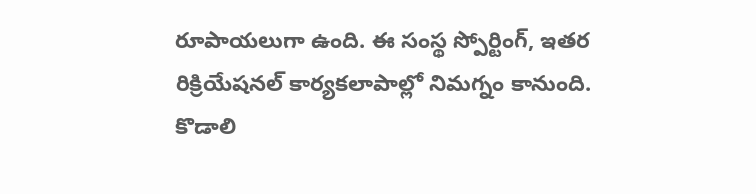రూపాయలుగా ఉంది. ఈ సంస్థ స్పోర్టింగ్, ఇతర రిక్రియేషనల్ కార్యకలాపాల్లో నిమగ్నం కానుంది.
కొడాలి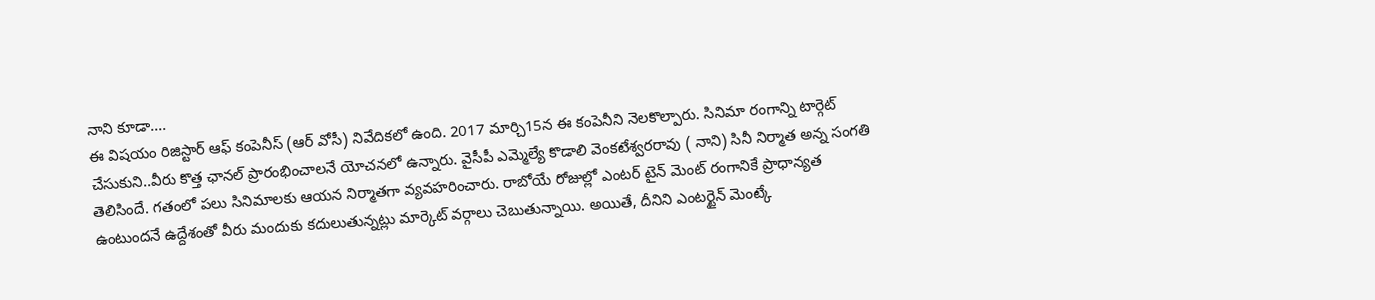నాని కూడా....
ఈ విషయం రిజిస్టార్ ఆఫ్ కంపెనీస్ (ఆర్ వోసీ) నివేదికలో ఉంది. 2017 మార్చి15న ఈ కంపెనీని నెలకొల్పారు. సినిమా రంగాన్ని టార్గెట్ చేసుకుని..వీరు కొత్త ఛానల్ ప్రారంభించాలనే యోచనలో ఉన్నారు. వైసీపీ ఎమ్మెల్యే కొడాలి వెంకటేశ్వరరావు ( నాని) సినీ నిర్మాత అన్న సంగతి తెలిసిందే. గతంలో పలు సినిమాలకు ఆయన నిర్మాతగా వ్యవహరించారు. రాబోయే రోజుల్లో ఎంటర్ టైన్ మెంట్ రంగానికే ప్రాధాన్యత ఉంటుందనే ఉద్దేశంతో వీరు మందుకు కదులుతున్నట్లు మార్కెట్ వర్గాలు చెబుతున్నాయి. అయితే, దీనిని ఎంటర్టైన్ మెంట్కే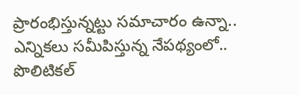ప్రారంభిస్తున్నట్టు సమాచారం ఉన్నా.. ఎన్నికలు సమీపిస్తున్న నేపథ్యంలో.. పొలిటికల్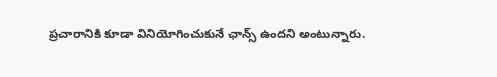ప్రచారానికి కూడా వినియోగించుకునే ఛాన్స్ ఉందని అంటున్నారు.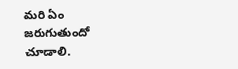మరి ఏం జరుగుతుందో చూడాలి.